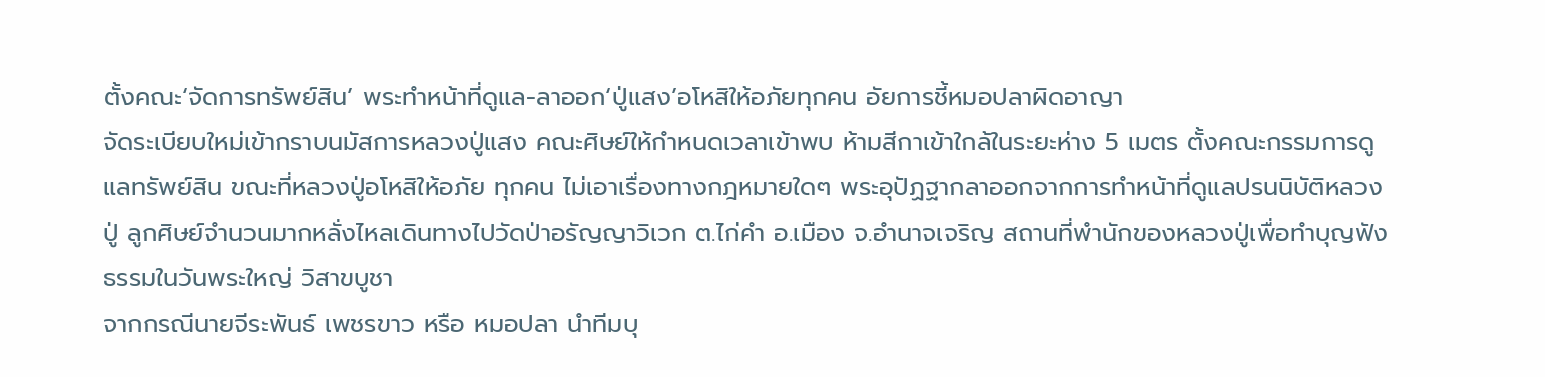ตั้งคณะ‘จัดการทรัพย์สิน’ พระทำหน้าที่ดูแล-ลาออก‘ปู่แสง’อโหสิให้อภัยทุกคน อัยการชี้หมอปลาผิดอาญา
จัดระเบียบใหม่เข้ากราบนมัสการหลวงปู่แสง คณะศิษย์ให้กำหนดเวลาเข้าพบ ห้ามสีกาเข้าใกล้ในระยะห่าง 5 เมตร ตั้งคณะกรรมการดูแลทรัพย์สิน ขณะที่หลวงปู่อโหสิให้อภัย ทุกคน ไม่เอาเรื่องทางกฎหมายใดๆ พระอุปัฏฐากลาออกจากการทำหน้าที่ดูแลปรนนิบัติหลวงปู่ ลูกศิษย์จำนวนมากหลั่งไหลเดินทางไปวัดป่าอรัญญาวิเวก ต.ไก่คำ อ.เมือง จ.อำนาจเจริญ สถานที่พำนักของหลวงปู่เพื่อทำบุญฟังธรรมในวันพระใหญ่ วิสาขบูชา
จากกรณีนายจีระพันธ์ เพชรขาว หรือ หมอปลา นำทีมบุ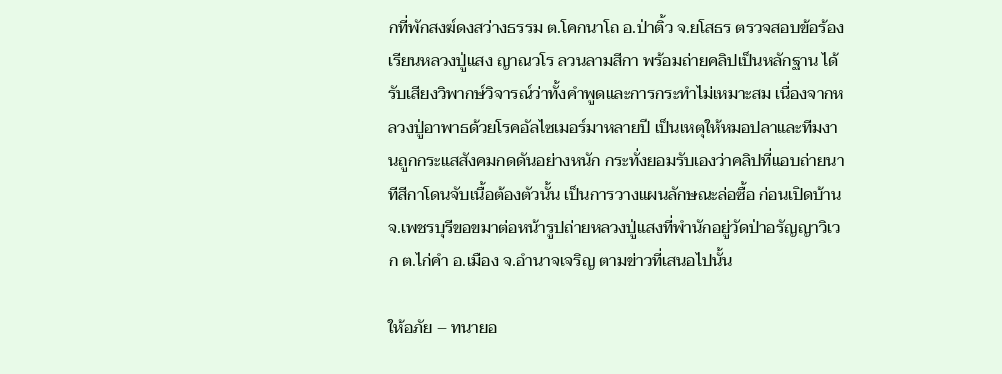กที่พักสงฆ์ดงสว่างธรรม ต.โคกนาโถ อ.ป่าติ้ว จ.ยโสธร ตรวจสอบข้อร้องเรียนหลวงปู่แสง ญาณวโร ลวนลามสีกา พร้อมถ่ายคลิปเป็นหลักฐาน ได้รับเสียงวิพากษ์วิจารณ์ว่าทั้งคำพูดและการกระทำไม่เหมาะสม เนื่องจากหลวงปู่อาพาธด้วยโรคอัลไซเมอร์มาหลายปี เป็นเหตุให้หมอปลาและทีมงานถูกกระแสสังคมกดดันอย่างหนัก กระทั่งยอมรับเองว่าคลิปที่แอบถ่ายนาทีสีกาโดนจับเนื้อต้องตัวนั้น เป็นการวางแผนลักษณะล่อซื้อ ก่อนเปิดบ้านจ.เพชรบุรีขอขมาต่อหน้ารูปถ่ายหลวงปู่แสงที่พำนักอยู่วัดป่าอรัญญาวิเวก ต.ไก่คำ อ.เมือง จ.อำนาจเจริญ ตามข่าวที่เสนอไปนั้น

ให้อภัย – ทนายอ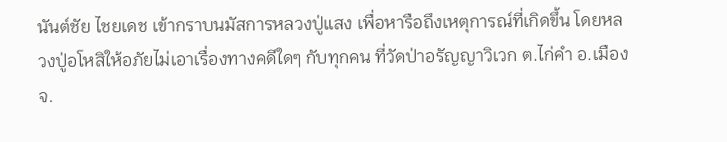นันต์ชัย ไชยเดช เข้ากราบนมัสการหลวงปู่แสง เพื่อหารือถึงเหตุการณ์ที่เกิดขึ้น โดยหลวงปู่อโหสิให้อภัยไม่เอาเรื่องทางคดีใดๆ กับทุกคน ที่วัดป่าอรัญญาวิเวก ต.ไก่คำ อ.เมือง จ.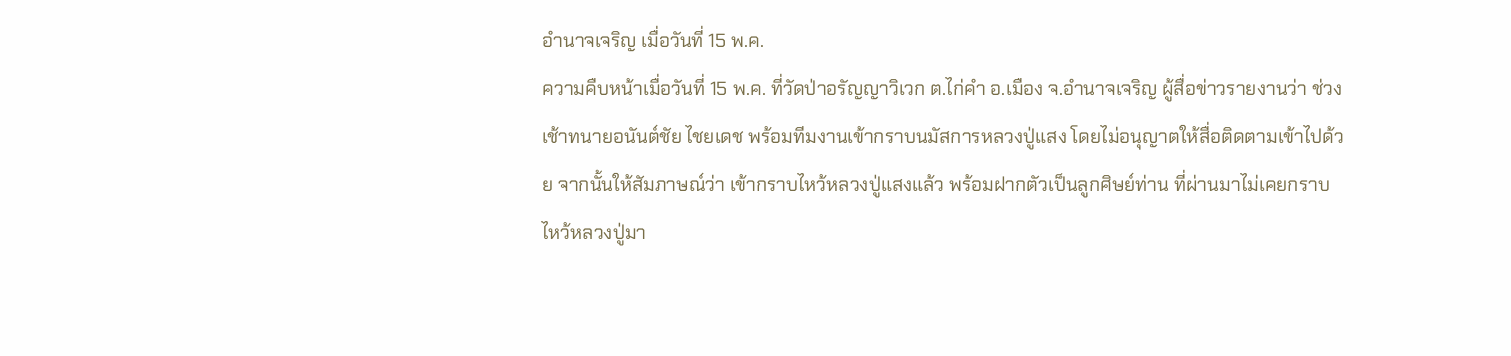อำนาจเจริญ เมื่อวันที่ 15 พ.ค.
ความคืบหน้าเมื่อวันที่ 15 พ.ค. ที่วัดป่าอรัญญาวิเวก ต.ไก่คำ อ.เมือง จ.อำนาจเจริญ ผู้สื่อข่าวรายงานว่า ช่วงเช้าทนายอนันต์ชัย ไชยเดช พร้อมทีมงานเข้ากราบนมัสการหลวงปู่แสง โดยไม่อนุญาตให้สื่อติดตามเข้าไปด้วย จากนั้นให้สัมภาษณ์ว่า เข้ากราบไหว้หลวงปู่แสงแล้ว พร้อมฝากตัวเป็นลูกศิษย์ท่าน ที่ผ่านมาไม่เคยกราบไหว้หลวงปู่มา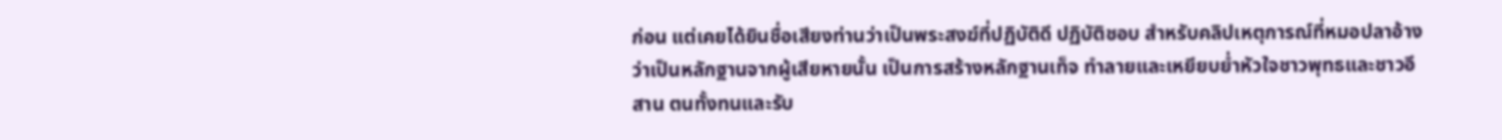ก่อน แต่เคยได้ยินชื่อเสียงท่านว่าเป็นพระสงฆ์ที่ปฏิบัติดี ปฏิบัติชอบ สำหรับคลิปเหตุการณ์ที่หมอปลาอ้างว่าเป็นหลักฐานจากผู้เสียหายนั้น เป็นการสร้างหลักฐานเท็จ ทำลายและเหยียบย่ำหัวใจชาวพุทธและชาวอีสาน ตนทั้งทนและรับ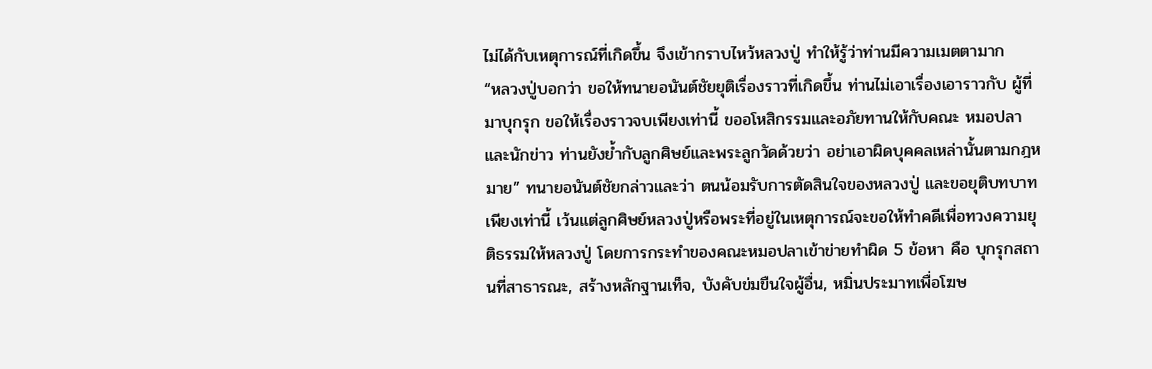ไม่ได้กับเหตุการณ์ที่เกิดขึ้น จึงเข้ากราบไหว้หลวงปู่ ทำให้รู้ว่าท่านมีความเมตตามาก
“หลวงปู่บอกว่า ขอให้ทนายอนันต์ชัยยุติเรื่องราวที่เกิดขึ้น ท่านไม่เอาเรื่องเอาราวกับ ผู้ที่มาบุกรุก ขอให้เรื่องราวจบเพียงเท่านี้ ขออโหสิกรรมและอภัยทานให้กับคณะ หมอปลาและนักข่าว ท่านยังย้ำกับลูกศิษย์และพระลูกวัดด้วยว่า อย่าเอาผิดบุคคลเหล่านั้นตามกฎหมาย” ทนายอนันต์ชัยกล่าวและว่า ตนน้อมรับการตัดสินใจของหลวงปู่ และขอยุติบทบาทเพียงเท่านี้ เว้นแต่ลูกศิษย์หลวงปู่หรือพระที่อยู่ในเหตุการณ์จะขอให้ทำคดีเพื่อทวงความยุติธรรมให้หลวงปู่ โดยการกระทำของคณะหมอปลาเข้าข่ายทำผิด 5 ข้อหา คือ บุกรุกสถานที่สาธารณะ, สร้างหลักฐานเท็จ, บังคับข่มขืนใจผู้อื่น, หมิ่นประมาทเพื่อโฆษ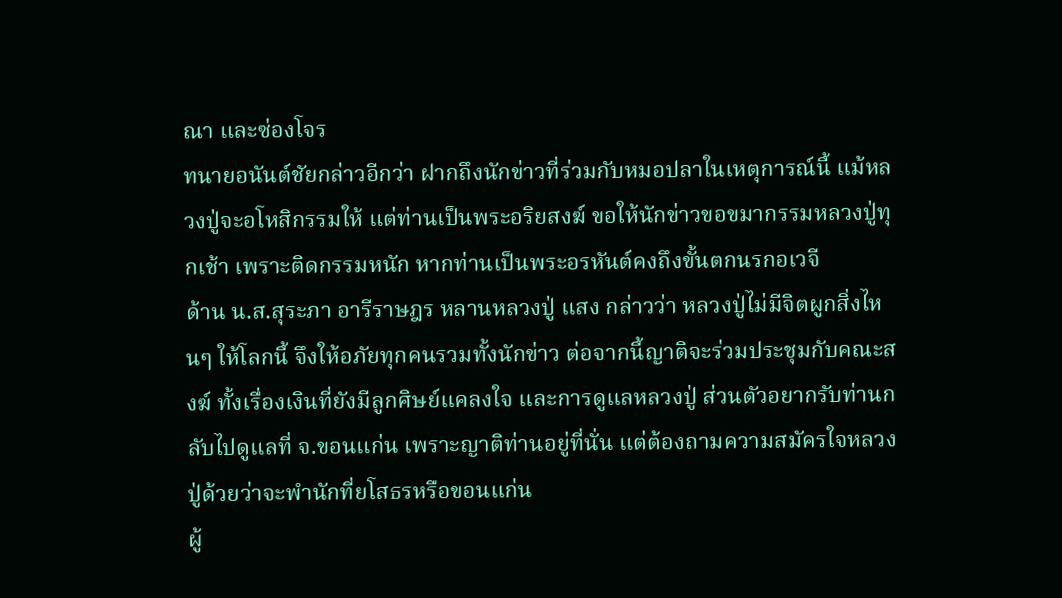ณา และซ่องโจร
ทนายอนันต์ชัยกล่าวอีกว่า ฝากถึงนักข่าวที่ร่วมกับหมอปลาในเหตุการณ์นี้ แม้หลวงปู่จะอโหสิกรรมให้ แต่ท่านเป็นพระอริยสงฆ์ ขอให้นักข่าวขอขมากรรมหลวงปู่ทุกเช้า เพราะติดกรรมหนัก หากท่านเป็นพระอรหันต์คงถึงขั้นตกนรกอเวจี
ด้าน น.ส.สุระภา อารีราษฎร หลานหลวงปู่ แสง กล่าวว่า หลวงปู่ไม่มีจิตผูกสิ่งไหนๆ ให้โลกนี้ จึงให้อภัยทุกคนรวมทั้งนักข่าว ต่อจากนี้ญาติจะร่วมประชุมกับคณะสงฆ์ ทั้งเรื่องเงินที่ยังมีลูกศิษย์แคลงใจ และการดูแลหลวงปู่ ส่วนตัวอยากรับท่านกลับไปดูแลที่ จ.ขอนแก่น เพราะญาติท่านอยู่ที่นั่น แต่ต้องถามความสมัครใจหลวงปู่ด้วยว่าจะพำนักที่ยโสธรหรือขอนแก่น
ผู้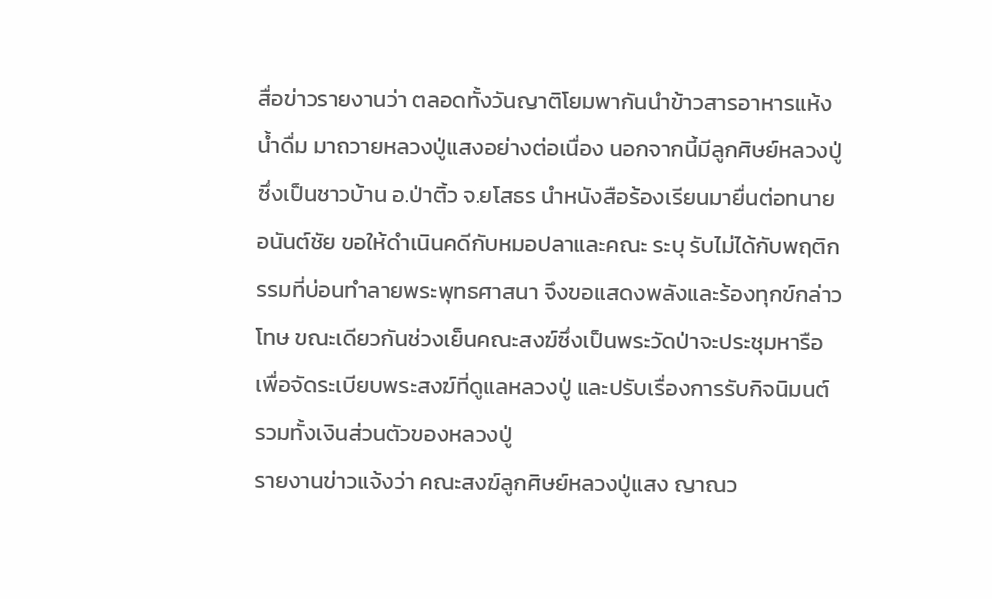สื่อข่าวรายงานว่า ตลอดทั้งวันญาติโยมพากันนำข้าวสารอาหารแห้ง น้ำดื่ม มาถวายหลวงปู่แสงอย่างต่อเนื่อง นอกจากนี้มีลูกศิษย์หลวงปู่ซึ่งเป็นชาวบ้าน อ.ป่าติ้ว จ.ยโสธร นำหนังสือร้องเรียนมายื่นต่อทนายอนันต์ชัย ขอให้ดำเนินคดีกับหมอปลาและคณะ ระบุ รับไม่ได้กับพฤติกรรมที่บ่อนทำลายพระพุทธศาสนา จึงขอแสดงพลังและร้องทุกข์กล่าวโทษ ขณะเดียวกันช่วงเย็นคณะสงฆ์ซึ่งเป็นพระวัดป่าจะประชุมหารือเพื่อจัดระเบียบพระสงฆ์ที่ดูแลหลวงปู่ และปรับเรื่องการรับกิจนิมนต์ รวมทั้งเงินส่วนตัวของหลวงปู่
รายงานข่าวแจ้งว่า คณะสงฆ์ลูกศิษย์หลวงปู่แสง ญาณว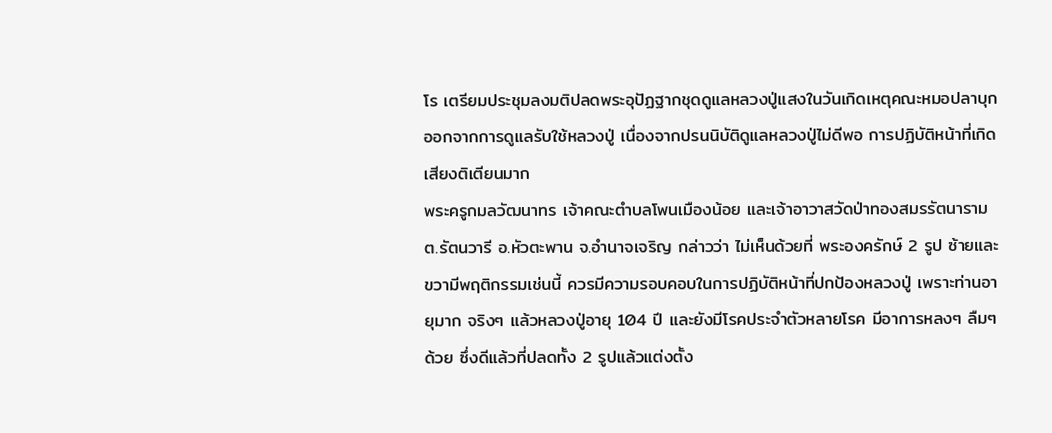โร เตรียมประชุมลงมติปลดพระอุปัฏฐากชุดดูแลหลวงปู่แสงในวันเกิดเหตุคณะหมอปลาบุก ออกจากการดูแลรับใช้หลวงปู่ เนื่องจากปรนนิบัติดูแลหลวงปู่ไม่ดีพอ การปฏิบัติหน้าที่เกิดเสียงติเตียนมาก
พระครูกมลวัฒนาทร เจ้าคณะตำบลโพนเมืองน้อย และเจ้าอาวาสวัดป่าทองสมรรัตนาราม ต.รัตนวารี อ.หัวตะพาน จ.อำนาจเจริญ กล่าวว่า ไม่เห็นด้วยที่ พระองครักษ์ 2 รูป ซ้ายและขวามีพฤติกรรมเช่นนี้ ควรมีความรอบคอบในการปฏิบัติหน้าที่ปกป้องหลวงปู่ เพราะท่านอายุมาก จริงๆ แล้วหลวงปู่อายุ 104 ปี และยังมีโรคประจำตัวหลายโรค มีอาการหลงๆ ลืมๆ ด้วย ซึ่งดีแล้วที่ปลดทั้ง 2 รูปแล้วแต่งตั้ง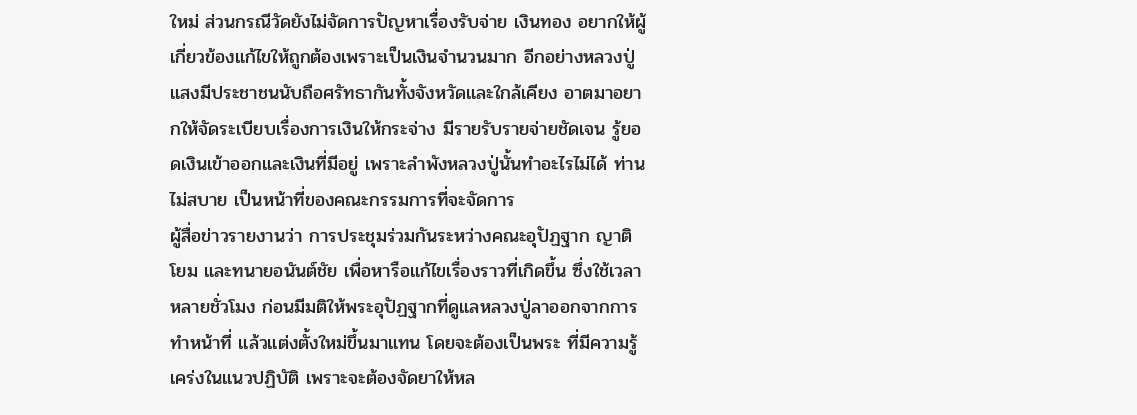ใหม่ ส่วนกรณีวัดยังไม่จัดการปัญหาเรื่องรับจ่าย เงินทอง อยากให้ผู้เกี่ยวข้องแก้ไขให้ถูกต้องเพราะเป็นเงินจำนวนมาก อีกอย่างหลวงปู่แสงมีประชาชนนับถือศรัทธากันทั้งจังหวัดและใกล้เคียง อาตมาอยากให้จัดระเบียบเรื่องการเงินให้กระจ่าง มีรายรับรายจ่ายชัดเจน รู้ยอดเงินเข้าออกและเงินที่มีอยู่ เพราะลำพังหลวงปู่นั้นทำอะไรไม่ได้ ท่านไม่สบาย เป็นหน้าที่ของคณะกรรมการที่จะจัดการ
ผู้สื่อข่าวรายงานว่า การประชุมร่วมกันระหว่างคณะอุปัฏฐาก ญาติโยม และทนายอนันต์ชัย เพื่อหารือแก้ไขเรื่องราวที่เกิดขึ้น ซึ่งใช้เวลาหลายชั่วโมง ก่อนมีมติให้พระอุปัฏฐากที่ดูแลหลวงปู่ลาออกจากการทำหน้าที่ แล้วแต่งตั้งใหม่ขึ้นมาแทน โดยจะต้องเป็นพระ ที่มีความรู้ เคร่งในแนวปฏิบัติ เพราะจะต้องจัดยาให้หล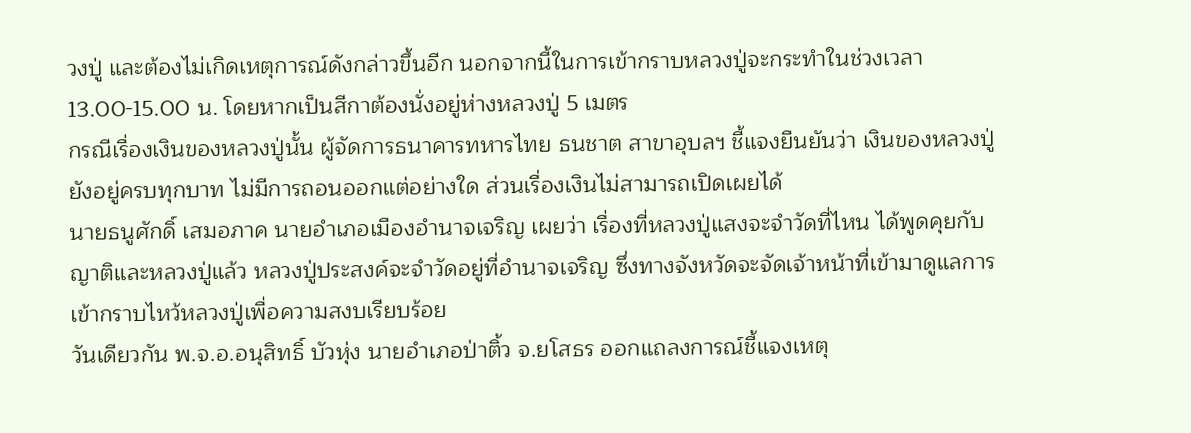วงปู่ และต้องไม่เกิดเหตุการณ์ดังกล่าวขึ้นอีก นอกจากนี้ในการเข้ากราบหลวงปู่จะกระทำในช่วงเวลา 13.00-15.00 น. โดยหากเป็นสีกาต้องนั่งอยู่ห่างหลวงปู่ 5 เมตร
กรณีเรื่องเงินของหลวงปู่นั้น ผู้จัดการธนาคารทหารไทย ธนชาต สาขาอุบลฯ ชี้แจงยืนยันว่า เงินของหลวงปู่ยังอยู่ครบทุกบาท ไม่มีการถอนออกแต่อย่างใด ส่วนเรื่องเงินไม่สามารถเปิดเผยได้
นายธนูศักดิ์ เสมอภาค นายอำเภอเมืองอำนาจเจริญ เผยว่า เรื่องที่หลวงปู่แสงจะจำวัดที่ไหน ได้พูดคุยกับญาติและหลวงปู่แล้ว หลวงปู่ประสงค์จะจำวัดอยู่ที่อำนาจเจริญ ซึ่งทางจังหวัดจะจัดเจ้าหน้าที่เข้ามาดูแลการเข้ากราบไหว้หลวงปู่เพื่อความสงบเรียบร้อย
วันเดียวกัน พ.จ.อ.อนุสิทธิ์ บัวหุ่ง นายอำเภอป่าติ้ว จ.ยโสธร ออกแถลงการณ์ชี้แจงเหตุ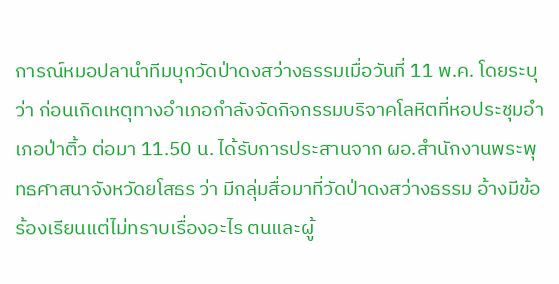การณ์หมอปลานำทีมบุกวัดป่าดงสว่างธรรมเมื่อวันที่ 11 พ.ค. โดยระบุว่า ก่อนเกิดเหตุทางอำเภอกำลังจัดกิจกรรมบริจาคโลหิตที่หอประชุมอำเภอป่าติ้ว ต่อมา 11.50 น. ได้รับการประสานจาก ผอ.สำนักงานพระพุทธศาสนาจังหวัดยโสธร ว่า มีกลุ่มสื่อมาที่วัดป่าดงสว่างธรรม อ้างมีข้อร้องเรียนแต่ไม่ทราบเรื่องอะไร ตนและผู้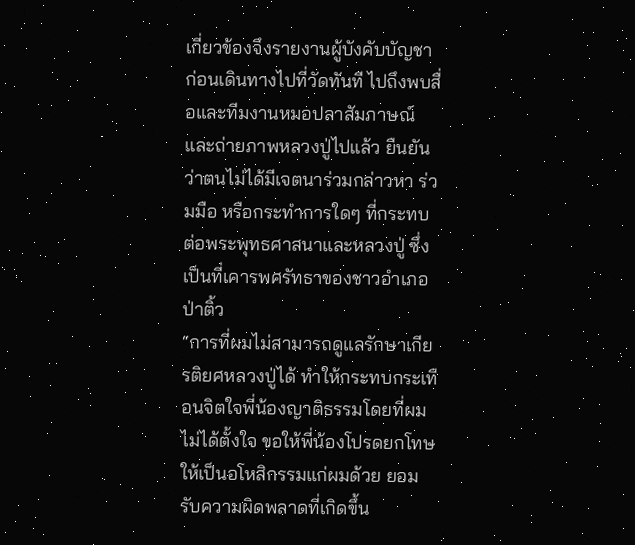เกี่ยวข้องจึงรายงานผู้บังคับบัญชา ก่อนเดินทางไปที่วัดทันที ไปถึงพบสื่อและทีมงานหมอปลาสัมภาษณ์และถ่ายภาพหลวงปู่ไปแล้ว ยืนยันว่าตนไม่ได้มีเจตนาร่วมกล่าวหา ร่วมมือ หรือกระทำการใดๆ ที่กระทบต่อพระพุทธศาสนาและหลวงปู่ ซึ่งเป็นที่เคารพศรัทธาของชาวอำเภอป่าติ้ว
“การที่ผมไม่สามารถดูแลรักษาเกียรติยศหลวงปู่ได้ ทำให้กระทบกระเทือนจิตใจพี่น้องญาติธรรมโดยที่ผมไม่ได้ตั้งใจ ขอให้พี่น้องโปรดยกโทษให้เป็นอโหสิกรรมแก่ผมด้วย ยอมรับความผิดพลาดที่เกิดขึ้น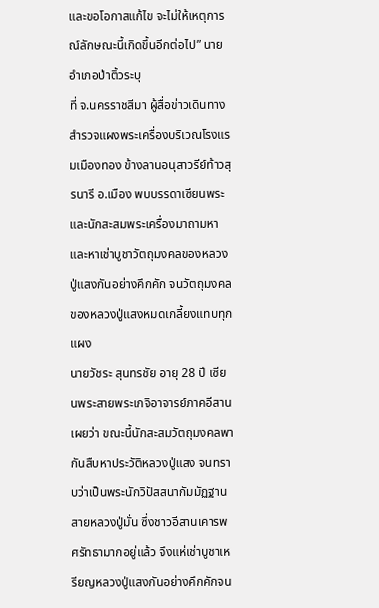และขอโอกาสแก้ไข จะไม่ให้เหตุการณ์ลักษณะนี้เกิดขึ้นอีกต่อไป” นายอำเภอป่าติ้วระบุ
ที่ จ.นครราชสีมา ผู้สื่อข่าวเดินทางสำรวจแผงพระเครื่องบริเวณโรงแรมเมืองทอง ข้างลานอนุสาวรีย์ท้าวสุรนารี อ.เมือง พบบรรดาเซียนพระและนักสะสมพระเครื่องมาถามหาและหาเช่าบูชาวัตถุมงคลของหลวงปู่แสงกันอย่างคึกคัก จนวัตถุมงคลของหลวงปู่แสงหมดเกลี้ยงแทบทุกแผง
นายวัชระ สุนทรชัย อายุ 28 ปี เซียนพระสายพระเกจิอาจารย์ภาคอีสาน เผยว่า ขณะนี้นักสะสมวัตถุมงคลพากันสืบหาประวัติหลวงปู่แสง จนทราบว่าเป็นพระนักวิปัสสนากัมมัฏฐาน สายหลวงปู่มั่น ซึ่งชาวอีสานเคารพศรัทธามากอยู่แล้ว จึงแห่เช่าบูชาเหรียญหลวงปู่แสงกันอย่างคึกคักจน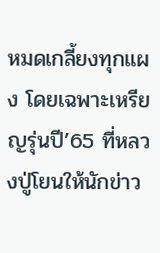หมดเกลี้ยงทุกแผง โดยเฉพาะเหรียญรุ่นปี’65 ที่หลวงปู่โยนให้นักข่าว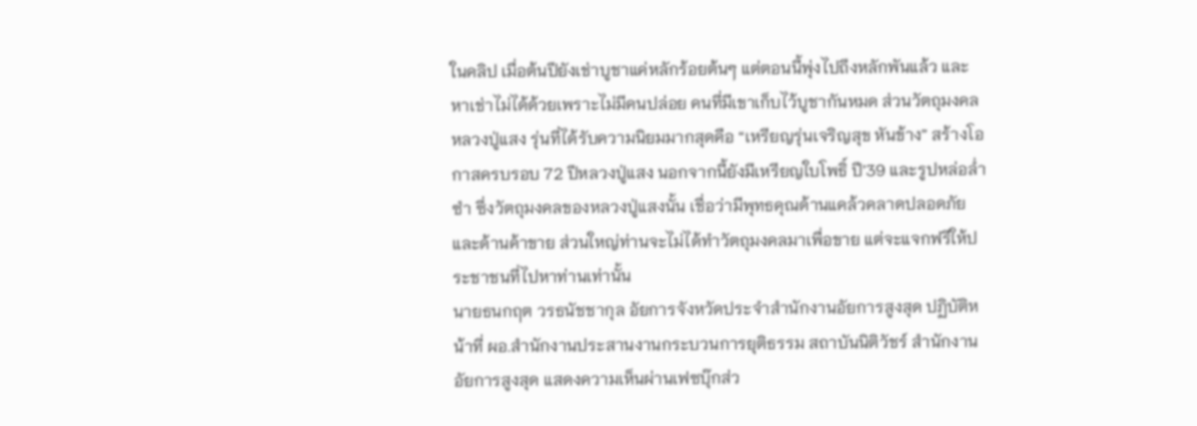ในคลิป เมื่อต้นปียังเช่าบูชาแค่หลักร้อยต้นๆ แต่ตอนนี้พุ่งไปถึงหลักพันแล้ว และหาเช่าไม่ได้ด้วยเพราะไม่มีคนปล่อย คนที่มีเขาเก็บไว้บูชากันหมด ส่วนวัตถุมงคลหลวงปู่แสง รุ่นที่ได้รับความนิยมมากสุดคือ “เหรียญรุ่นเจริญสุข หันข้าง” สร้างโอกาสครบรอบ 72 ปีหลวงปู่แสง นอกจากนี้ยังมีเหรียญใบโพธิ์ ปี’39 และรูปหล่อล่ำซำ ซึ่งวัตถุมงคลของหลวงปู่แสงนั้น เชื่อว่ามีพุทธคุณด้านแคล้วคลาดปลอดภัย และด้านค้าขาย ส่วนใหญ่ท่านจะไม่ได้ทำวัตถุมงคลมาเพื่อขาย แต่จะแจกฟรีให้ประชาชนที่ไปหาท่านเท่านั้น
นายธนกฤต วรธนัชชากุล อัยการจังหวัดประจำสำนักงานอัยการสูงสุด ปฏิบัติหน้าที่ ผอ.สำนักงานประสานงานกระบวนการยุติธรรม สถาบันนิติวัชร์ สำนักงานอัยการสูงสุด แสดงความเห็นผ่านเฟซบุ๊กส่ว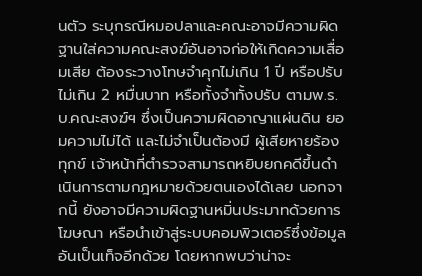นตัว ระบุกรณีหมอปลาและคณะอาจมีความผิดฐานใส่ความคณะสงฆ์อันอาจก่อให้เกิดความเสื่อมเสีย ต้องระวางโทษจำคุกไม่เกิน 1 ปี หรือปรับ ไม่เกิน 2 หมื่นบาท หรือทั้งจำทั้งปรับ ตามพ.ร.บ.คณะสงฆ์ฯ ซึ่งเป็นความผิดอาญาแผ่นดิน ยอมความไม่ได้ และไม่จำเป็นต้องมี ผู้เสียหายร้องทุกข์ เจ้าหน้าที่ตำรวจสามารถหยิบยกคดีขึ้นดำเนินการตามกฎหมายด้วยตนเองได้เลย นอกจากนี้ ยังอาจมีความผิดฐานหมิ่นประมาทด้วยการโฆษณา หรือนำเข้าสู่ระบบคอมพิวเตอร์ซึ่งข้อมูลอันเป็นเท็จอีกด้วย โดยหากพบว่าน่าจะ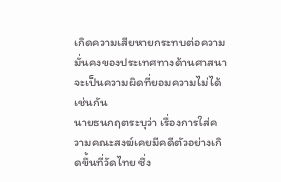เกิดความเสียหายกระทบต่อความมั่นคงของประเทศทางด้านศาสนา จะเป็นความผิดที่ยอมความไม่ได้เช่นกัน
นายธนกฤตระบุว่า เรื่องการใส่ความคณะสงฆ์เคยมีคดีตัวอย่างเกิดขึ้นที่วัดไทย ซึ่ง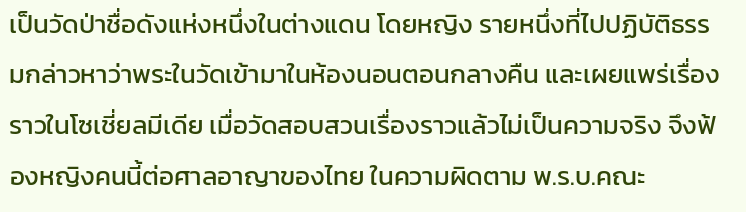เป็นวัดป่าชื่อดังแห่งหนึ่งในต่างแดน โดยหญิง รายหนึ่งที่ไปปฏิบัติธรรมกล่าวหาว่าพระในวัดเข้ามาในห้องนอนตอนกลางคืน และเผยแพร่เรื่องราวในโซเชี่ยลมีเดีย เมื่อวัดสอบสวนเรื่องราวแล้วไม่เป็นความจริง จึงฟ้องหญิงคนนี้ต่อศาลอาญาของไทย ในความผิดตาม พ.ร.บ.คณะ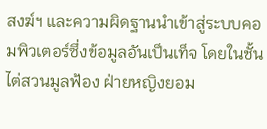สงฆ์ฯ และความผิดฐานนำเข้าสู่ระบบคอมพิวเตอร์ซึ่งข้อมูลอันเป็นเท็จ โดยในชั้นไต่สวนมูลฟ้อง ฝ่ายหญิงยอม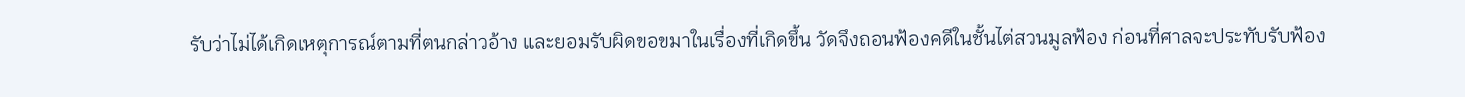รับว่าไม่ได้เกิดเหตุการณ์ตามที่ตนกล่าวอ้าง และยอมรับผิดขอขมาในเรื่องที่เกิดขึ้น วัดจึงถอนฟ้องคดีในชั้นไต่สวนมูลฟ้อง ก่อนที่ศาลจะประทับรับฟ้อง